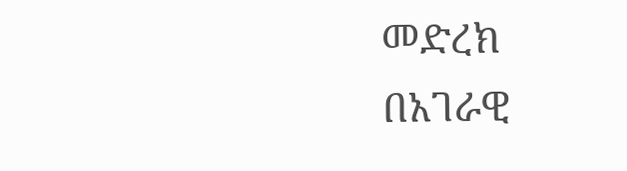መድረክ በአገራዊ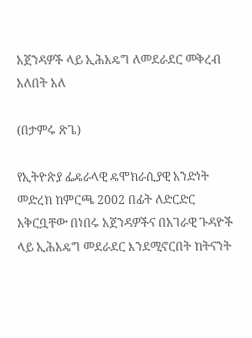አጀንዳዎች ላይ ኢሕአዴግ ለመደራደር መቅረብ አለበት አለ

(በታምሩ ጽጌ)

የኢትዮጵያ ፌዴራላዊ ዴሞክራሲያዊ አንድነት መድረክ ከምርጫ 2002 በፊት ለድርድር አቅርቧቸው በነበሩ አጀንዳዎችና በአገራዊ ጉዳዮች ላይ ኢሕአዴግ መደራደር እንደሚኖርበት ከትናንት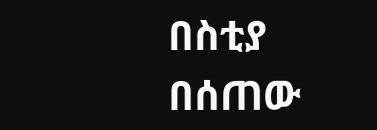በስቲያ በሰጠው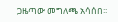ጋዜጣው መግለጫ አሳሰበ፡፡